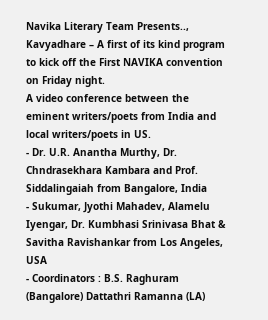Navika Literary Team Presents..,
Kavyadhare – A first of its kind program to kick off the First NAVIKA convention on Friday night.
A video conference between the eminent writers/poets from India and local writers/poets in US.
- Dr. U.R. Anantha Murthy, Dr. Chndrasekhara Kambara and Prof. Siddalingaiah from Bangalore, India
- Sukumar, Jyothi Mahadev, Alamelu Iyengar, Dr. Kumbhasi Srinivasa Bhat & Savitha Ravishankar from Los Angeles, USA
- Coordinators : B.S. Raghuram (Bangalore) Dattathri Ramanna (LA)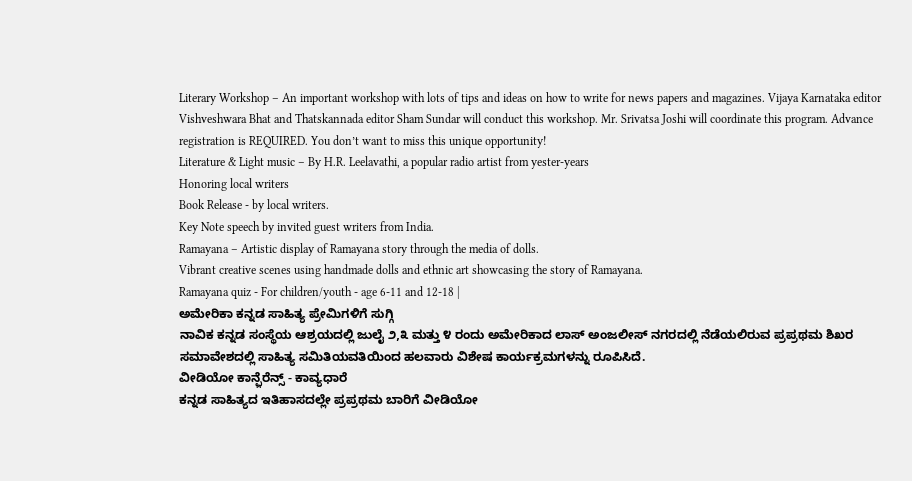Literary Workshop – An important workshop with lots of tips and ideas on how to write for news papers and magazines. Vijaya Karnataka editor Vishveshwara Bhat and Thatskannada editor Sham Sundar will conduct this workshop. Mr. Srivatsa Joshi will coordinate this program. Advance registration is REQUIRED. You don’t want to miss this unique opportunity!
Literature & Light music – By H.R. Leelavathi, a popular radio artist from yester-years
Honoring local writers
Book Release - by local writers.
Key Note speech by invited guest writers from India.
Ramayana – Artistic display of Ramayana story through the media of dolls.
Vibrant creative scenes using handmade dolls and ethnic art showcasing the story of Ramayana.
Ramayana quiz - For children/youth - age 6-11 and 12-18 |
ಅಮೇರಿಕಾ ಕನ್ನಡ ಸಾಹಿತ್ಯ ಪ್ರೇಮಿಗಳಿಗೆ ಸುಗ್ಗಿ
ನಾವಿಕ ಕನ್ನಡ ಸಂಸ್ಥೆಯ ಆಶ್ರಯದಲ್ಲಿ ಜುಲೈ ೨,೩ ಮತ್ತು ೪ ರಂದು ಅಮೇರಿಕಾದ ಲಾಸ್ ಅಂಜಲೀಸ್ ನಗರದಲ್ಲಿ ನೆಡೆಯಲಿರುವ ಪ್ರಪ್ರಥಮ ಶಿಖರ ಸಮಾವೇಶದಲ್ಲಿ ಸಾಹಿತ್ಯ ಸಮಿತಿಯವತಿಯಿಂದ ಹಲವಾರು ವಿಶೇಷ ಕಾರ್ಯಕ್ರಮಗಳನ್ನು ರೂಪಿಸಿದೆ.
ವೀಡಿಯೋ ಕಾನ್ಫ಼ೆರೆನ್ಸ್ - ಕಾವ್ಯಧಾರೆ
ಕನ್ನಡ ಸಾಹಿತ್ಯದ ಇತಿಹಾಸದಲ್ಲೇ ಪ್ರಪ್ರಥಮ ಬಾರಿಗೆ ವೀಡಿಯೋ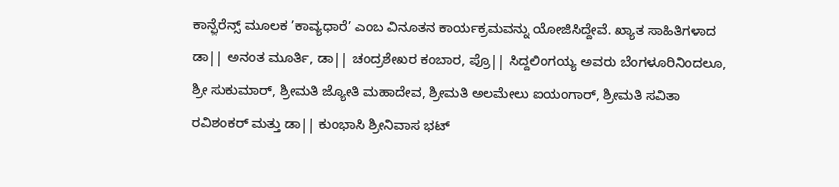ಕಾನ್ಫ಼ೆರೆನ್ಸ್ ಮೂಲಕ ’ಕಾವ್ಯಧಾರೆ’ ಎಂಬ ವಿನೂತನ ಕಾರ್ಯಕ್ರಮವನ್ನು ಯೋಜಿಸಿದ್ದೇವೆ. ಖ್ಯಾತ ಸಾಹಿತಿಗಳಾದ ಡಾ|| ಅನಂತ ಮೂರ್ತಿ, ಡಾ|| ಚಂದ್ರಶೇಖರ ಕಂಬಾರ, ಪ್ರೊ|| ಸಿದ್ದಲಿಂಗಯ್ಯ ಅವರು ಬೆಂಗಳೂರಿನಿಂದಲೂ, ಶ್ರೀ ಸುಕುಮಾರ್, ಶ್ರೀಮತಿ ಜ್ಯೋತಿ ಮಹಾದೇವ, ಶ್ರೀಮತಿ ಅಲಮೇಲು ಐಯಂಗಾರ್, ಶ್ರೀಮತಿ ಸವಿತಾ ರವಿಶಂಕರ್ ಮತ್ತು ಡಾ|| ಕುಂಭಾಸಿ ಶ್ರೀನಿವಾಸ ಭಟ್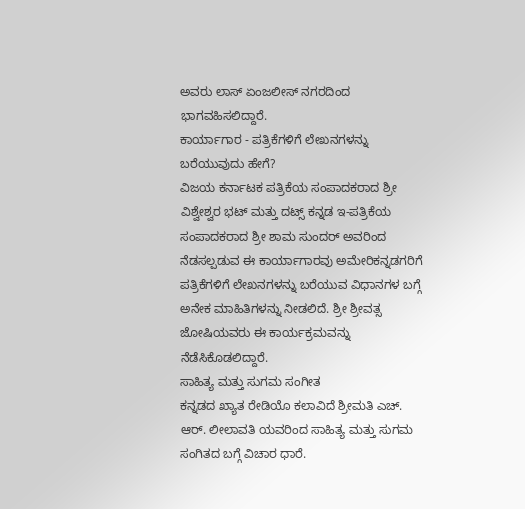ಅವರು ಲಾಸ್ ಏಂಜಲೀಸ್ ನಗರದಿಂದ ಭಾಗವಹಿಸಲಿದ್ದಾರೆ.
ಕಾರ್ಯಾಗಾರ - ಪತ್ರಿಕೆಗಳಿಗೆ ಲೇಖನಗಳನ್ನು ಬರೆಯುವುದು ಹೇಗೆ?
ವಿಜಯ ಕರ್ನಾಟಕ ಪತ್ರಿಕೆಯ ಸಂಪಾದಕರಾದ ಶ್ರೀ ವಿಶ್ವೇಶ್ವರ ಭಟ್ ಮತ್ತು ದಟ್ಸ್ ಕನ್ನಡ ಇ-ಪತ್ರಿಕೆಯ ಸಂಪಾದಕರಾದ ಶ್ರೀ ಶಾಮ ಸುಂದರ್ ಅವರಿಂದ ನೆಡಸಲ್ಪಡುವ ಈ ಕಾರ್ಯಾಗಾರವು ಅಮೇರಿಕನ್ನಡಗರಿಗೆ ಪತ್ರಿಕೆಗಳಿಗೆ ಲೇಖನಗಳನ್ನು ಬರೆಯುವ ವಿಧಾನಗಳ ಬಗ್ಗೆ ಅನೇಕ ಮಾಹಿತಿಗಳನ್ನು ನೀಡಲಿದೆ. ಶ್ರೀ ಶ್ರೀವತ್ಸ ಜೋಷಿಯವರು ಈ ಕಾರ್ಯಕ್ರಮವನ್ನು ನೆಡೆಸಿಕೊಡಲಿದ್ದಾರೆ.
ಸಾಹಿತ್ಯ ಮತ್ತು ಸುಗಮ ಸಂಗೀತ
ಕನ್ನಡದ ಖ್ಯಾತ ರೇಡಿಯೊ ಕಲಾವಿದೆ ಶ್ರೀಮತಿ ಎಚ್. ಆರ್. ಲೀಲಾವತಿ ಯವರಿಂದ ಸಾಹಿತ್ಯ ಮತ್ತು ಸುಗಮ ಸಂಗಿತದ ಬಗ್ಗೆ ವಿಚಾರ ಧಾರೆ.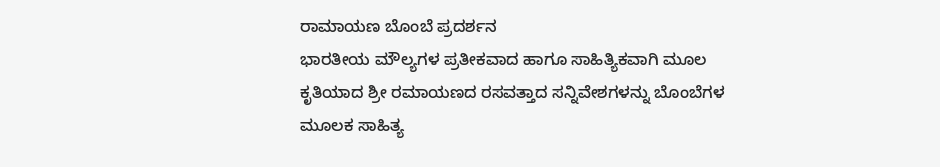ರಾಮಾಯಣ ಬೊಂಬೆ ಪ್ರದರ್ಶನ
ಭಾರತೀಯ ಮೌಲ್ಯಗಳ ಪ್ರತೀಕವಾದ ಹಾಗೂ ಸಾಹಿತ್ಯಿಕವಾಗಿ ಮೂಲ ಕೃತಿಯಾದ ಶ್ರೀ ರಮಾಯಣದ ರಸವತ್ತಾದ ಸನ್ನಿವೇಶಗಳನ್ನು ಬೊಂಬೆಗಳ ಮೂಲಕ ಸಾಹಿತ್ಯ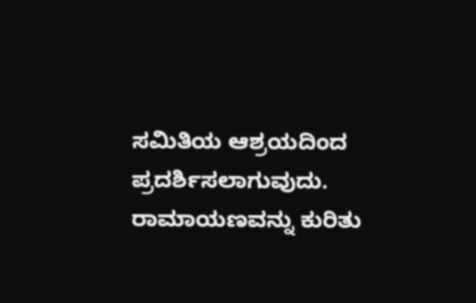ಸಮಿತಿಯ ಆಶ್ರಯದಿಂದ ಪ್ರದರ್ಶಿಸಲಾಗುವುದು. ರಾಮಾಯಣವನ್ನು ಕುರಿತು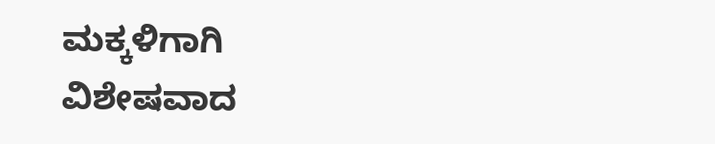ಮಕ್ಕಳಿಗಾಗಿ ವಿಶೇಷವಾದ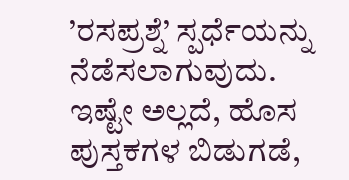’ರಸಪ್ರಶ್ನೆ’ ಸ್ಪರ್ಧೆಯನ್ನು ನೆಡೆಸಲಾಗುವುದು.
ಇಷ್ಟೇ ಅಲ್ಲದೆ, ಹೊಸ ಪುಸ್ತಕಗಳ ಬಿಡುಗಡೆ,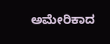ಅಮೇರಿಕಾದ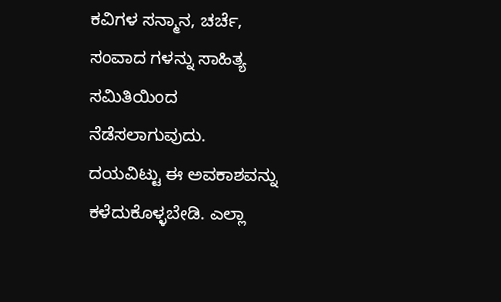ಕವಿಗಳ ಸನ್ಮಾನ, ಚರ್ಚೆ, ಸಂವಾದ ಗಳನ್ನು ಸಾಹಿತ್ಯ ಸಮಿತಿಯಿಂದ ನೆಡೆಸಲಾಗುವುದು.
ದಯವಿಟ್ಟು ಈ ಅವಕಾಶವನ್ನು ಕಳೆದುಕೊಳ್ಳಬೇಡಿ. ಎಲ್ಲಾ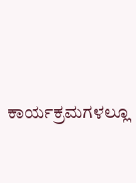ಕಾರ್ಯಕ್ರಮಗಳಲ್ಲೂ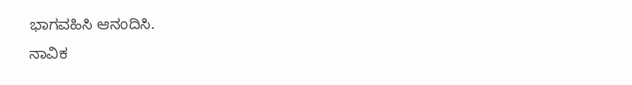ಭಾಗವಹಿಸಿ ಆನಂದಿಸಿ.
ನಾವಿಕ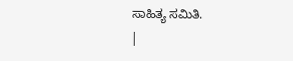ಸಾಹಿತ್ಯ ಸಮಿತಿ.
|